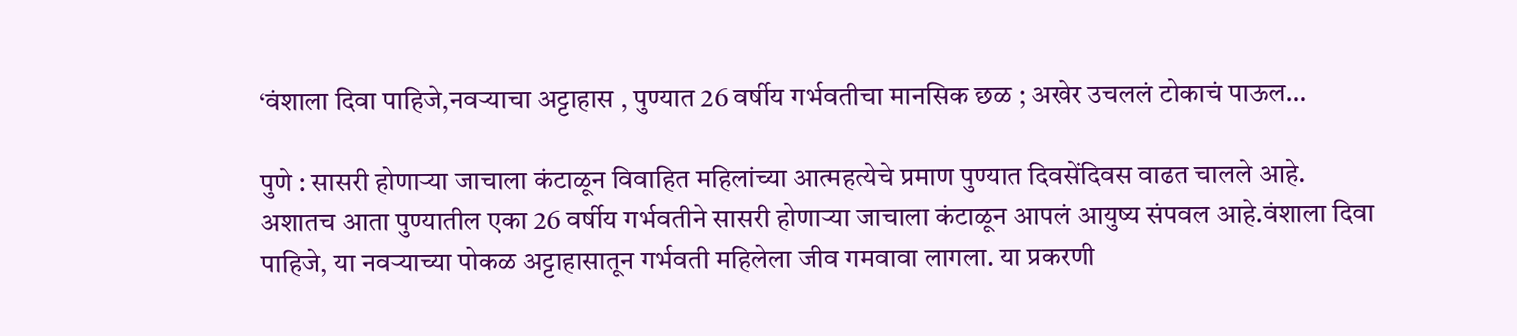‘वंशाला दिवा पाहिजे,नवऱ्याचा अट्टाहास , पुण्यात 26 वर्षीय गर्भवतीचा मानसिक छळ ; अखेर उचललं टोकाचं पाऊल…

पुणे : सासरी होणाऱ्या जाचाला कंटाळून विवाहित महिलांच्या आत्महत्येचे प्रमाण पुण्यात दिवसेंदिवस वाढत चालले आहे. अशातच आता पुण्यातील एका 26 वर्षीय गर्भवतीने सासरी होणाऱ्या जाचाला कंटाळून आपलं आयुष्य संपवल आहे.वंशाला दिवा पाहिजे, या नवऱ्याच्या पोकळ अट्टाहासातून गर्भवती महिलेला जीव गमवावा लागला. या प्रकरणी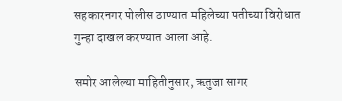सहकारनगर पोलीस ठाण्यात महिलेच्या पतीच्या विरोधात गुन्हा दाखल करण्यात आला आहे.

समोर आलेल्या माहितीनुसार, ऋतुजा सागर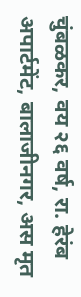चुंबळकर, वय २६ वर्ष, रा. हेरंब अपार्टमेंट, बालाजीनगर, अस मृत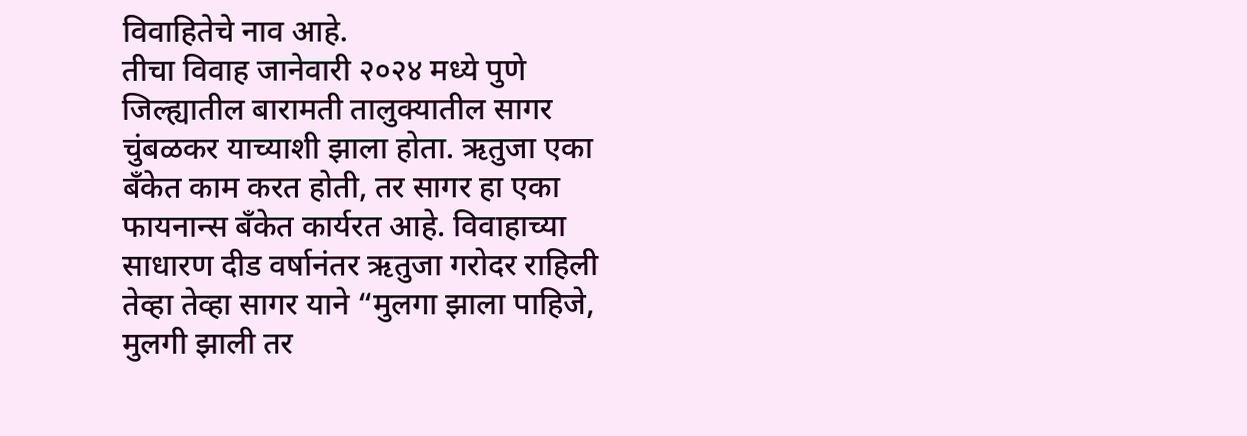विवाहितेचे नाव आहे.
तीचा विवाह जानेवारी २०२४ मध्ये पुणे जिल्ह्यातील बारामती तालुक्यातील सागर चुंबळकर याच्याशी झाला होता. ऋतुजा एका बँकेत काम करत होती, तर सागर हा एका फायनान्स बँकेत कार्यरत आहे. विवाहाच्या साधारण दीड वर्षानंतर ऋतुजा गरोदर राहिली तेव्हा तेव्हा सागर याने “मुलगा झाला पाहिजे, मुलगी झाली तर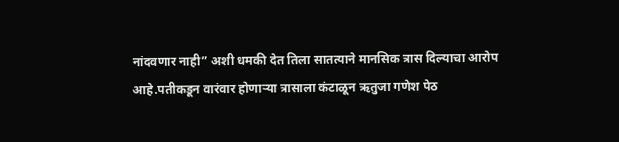नांदवणार नाही” अशी धमकी देत तिला सातत्याने मानसिक त्रास दिल्याचा आरोप आहे.पतीकडून वारंवार होणाऱ्या त्रासाला कंटाळून ऋतुजा गणेश पेठ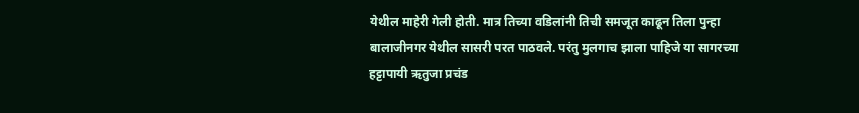येथील माहेरी गेली होती. मात्र तिच्या वडिलांनी तिची समजूत काढून तिला पुन्हा बालाजीनगर येथील सासरी परत पाठवले. परंतु मुलगाच झाला पाहिजे या सागरच्या हट्टापायी ऋतुजा प्रचंड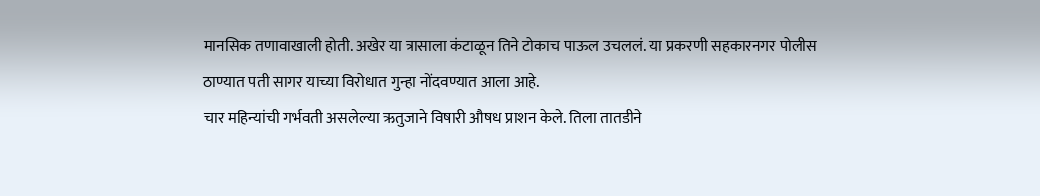मानसिक तणावाखाली होती. अखेर या त्रासाला कंटाळून तिने टोकाच पाऊल उचललं. या प्रकरणी सहकारनगर पोलीस ठाण्यात पती सागर याच्या विरोधात गुन्हा नोंदवण्यात आला आहे.
चार महिन्यांची गर्भवती असलेल्या ऋतुजाने विषारी औषध प्राशन केले. तिला तातडीने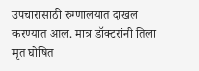उपचारासाठी रुग्णालयात दाखल करण्यात आल. मात्र डॉक्टरांनी तिला मृत घोषित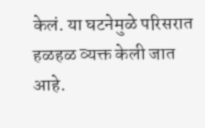केलं. या घटनेमुळे परिसरात हळहळ व्यक्त केली जात आहे.